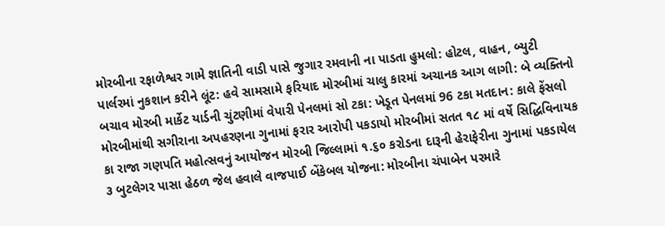મોરબીના રફાળેશ્વર ગામે જ્ઞાતિની વાડી પાસે જુગાર રમવાની ના પાડતા હુમલો: હોટલ, વાહન, બ્યુટી પાર્લરમાં નુકશાન કરીને લૂંટ: હવે સામસામે ફરિયાદ મોરબીમાં ચાલુ કારમાં અચાનક આગ લાગી: બે વ્યક્તિનો બચાવ મોરબી માર્કેટ યાર્ડની ચુંટણીમાં વેપારી પેનલમાં સો ટકા: ખેડૂત પેનલમાં 96 ટકા મતદાન: કાલે ફેંસલો મોરબીમાંથી સગીરાના અપહરણના ગુનામાં ફરાર આરોપી પકડાયો મોરબીમાં સતત ૧૮ માં વર્ષે સિદ્ધિવિનાયક કા રાજા ગણપતિ મહોત્સવનું આયોજન મોરબી જિલ્લામાં ૧.૬૦ કરોડના દારૂની હેરાફેરીના ગુનામાં પકડાયેલ ૩ બુટલેગર પાસા હેઠળ જેલ હવાલે વાજપાઈ બેંકેબલ યોજના: મોરબીના ચંપાબેન પરમારે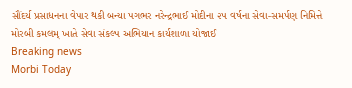સૌંદર્ય પ્રસાધનના વેપાર થકી બન્યા પગભર નરેન્દ્રભાઈ મોદીના ૨૫ વર્ષના સેવા-સમર્પણ નિમિત્તે મોરબી કમલમ્ ખાતે સેવા સંકલ્પ અભિયાન કાર્યશાળા યોજાઈ
Breaking news
Morbi Today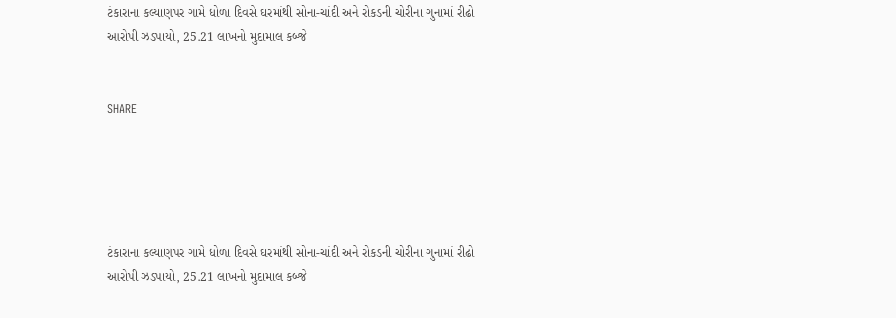ટંકારાના કલ્યાણપર ગામે ધોળા દિવસે ઘરમાંથી સોના-ચાંદી અને રોકડની ચોરીના ગુનામાં રીઢો આરોપી ઝડપાયો, 25.21 લાખનો મુદામાલ કબ્જે


SHARE





ટંકારાના કલ્યાણપર ગામે ધોળા દિવસે ઘરમાંથી સોના-ચાંદી અને રોકડની ચોરીના ગુનામાં રીઢો આરોપી ઝડપાયો, 25.21 લાખનો મુદામાલ કબ્જે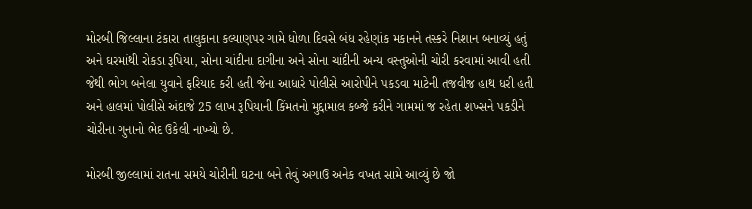મોરબી જિલ્લાના ટંકારા તાલુકાના કલ્યાણપર ગામે ધોળા દિવસે બંધ રહેણાંક મકાનને તસ્કરે નિશાન બનાવ્યું હતું અને ઘરમાંથી રોકડા રૂપિયા, સોના ચાંદીના દાગીના અને સોના ચાંદીની અન્ય વસ્તુઓની ચોરી કરવામાં આવી હતી જેથી ભોગ બનેલા યુવાને ફરિયાદ કરી હતી જેના આધારે પોલીસે આરોપીને પકડવા માટેની તજવીજ હાથ ધરી હતી અને હાલમાં પોલીસે અંદાજે 25 લાખ રૂપિયાની કિંમતનો મુદ્દામાલ કબ્જે કરીને ગામમાં જ રહેતા શખ્સને પકડીને ચોરીના ગુનાનો ભેદ ઉકેલી નાખ્યો છે.

મોરબી જીલ્લામાં રાતના સમયે ચોરીની ઘટના બને તેવું અગાઉ અનેક વખત સામે આવ્યું છે જો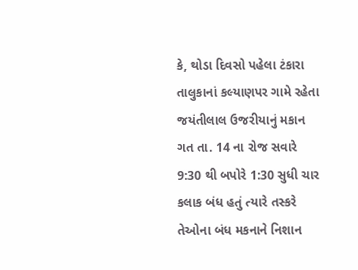કે, થોડા દિવસો પહેલા ટંકારા તાલુકાનાં કલ્યાણપર ગામે રહેતા જયંતીલાલ ઉજરીયાનું મકાન ગત તા. 14 ના રોજ સવારે 9:30 થી બપોરે 1:30 સુધી ચાર કલાક બંધ હતું ત્યારે તસ્કરે તેઓના બંધ મકનાને નિશાન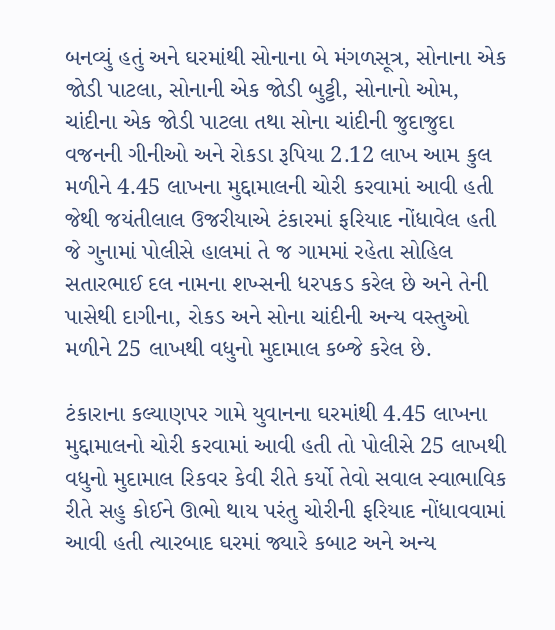બનવ્યું હતું અને ઘરમાંથી સોનાના બે મંગળસૂત્ર, સોનાના એક જોડી પાટલા, સોનાની એક જોડી બુટ્ટી, સોનાનો ઓમ, ચાંદીના એક જોડી પાટલા તથા સોના ચાંદીની જુદાજુદા વજનની ગીનીઓ અને રોકડા રૂપિયા 2.12 લાખ આમ કુલ મળીને 4.45 લાખના મુદ્દામાલની ચોરી કરવામાં આવી હતી જેથી જયંતીલાલ ઉજરીયાએ ટંકારમાં ફરિયાદ નોંધાવેલ હતી જે ગુનામાં પોલીસે હાલમાં તે જ ગામમાં રહેતા સોહિલ  સતારભાઈ દલ નામના શખ્સની ધરપકડ કરેલ છે અને તેની પાસેથી દાગીના, રોકડ અને સોના ચાંદીની અન્ય વસ્તુઓ મળીને 25 લાખથી વધુનો મુદામાલ કબ્જે કરેલ છે.

ટંકારાના કલ્યાણપર ગામે યુવાનના ઘરમાંથી 4.45 લાખના મુદ્દામાલનો ચોરી કરવામાં આવી હતી તો પોલીસે 25 લાખથી વધુનો મુદામાલ રિકવર કેવી રીતે કર્યો તેવો સવાલ સ્વાભાવિક રીતે સહુ કોઈને ઊભો થાય પરંતુ ચોરીની ફરિયાદ નોંધાવવામાં આવી હતી ત્યારબાદ ઘરમાં જ્યારે કબાટ અને અન્ય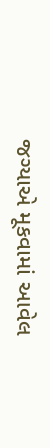જગ્યાએ મૂકવામાં આવેલ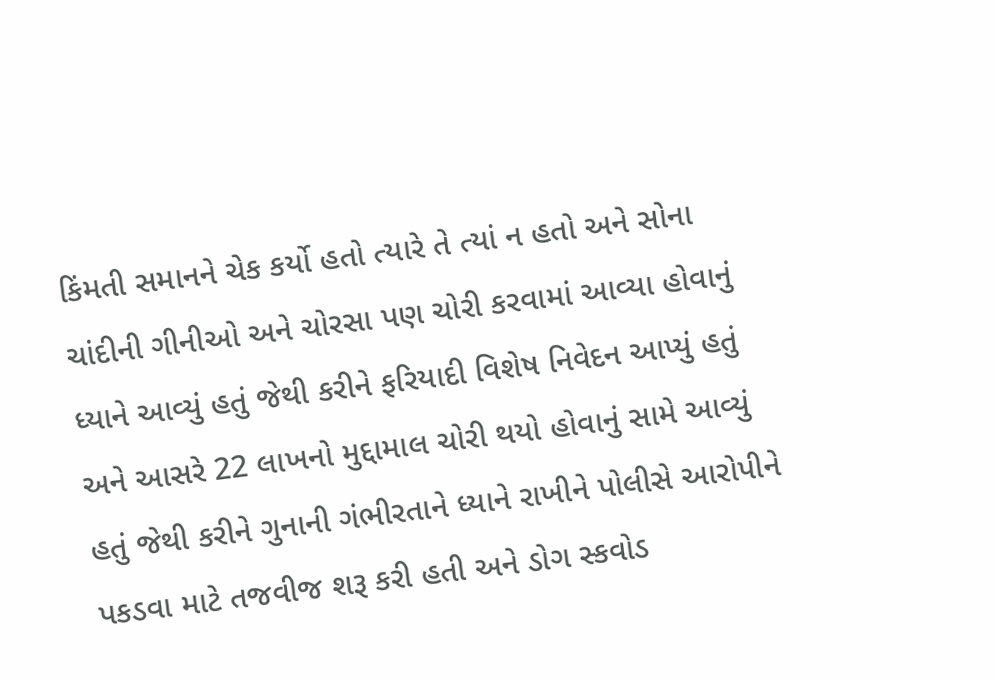કિંમતી સમાનને ચેક કર્યો હતો ત્યારે તે ત્યાં ન હતો અને સોના ચાંદીની ગીનીઓ અને ચોરસા પણ ચોરી કરવામાં આવ્યા હોવાનું ધ્યાને આવ્યું હતું જેથી કરીને ફરિયાદી વિશેષ નિવેદન આપ્યું હતું અને આસરે 22 લાખનો મુદ્દામાલ ચોરી થયો હોવાનું સામે આવ્યું હતું જેથી કરીને ગુનાની ગંભીરતાને ધ્યાને રાખીને પોલીસે આરોપીને પકડવા માટે તજવીજ શરૂ કરી હતી અને ડોગ સ્કવોડ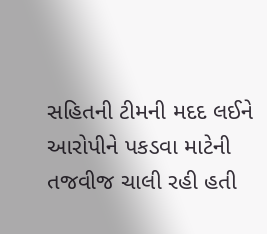સહિતની ટીમની મદદ લઈને આરોપીને પકડવા માટેની તજવીજ ચાલી રહી હતી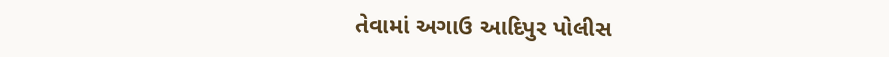તેવામાં અગાઉ આદિપુર પોલીસ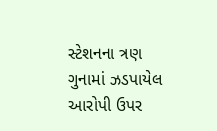સ્ટેશનના ત્રણ ગુનામાં ઝડપાયેલ આરોપી ઉપર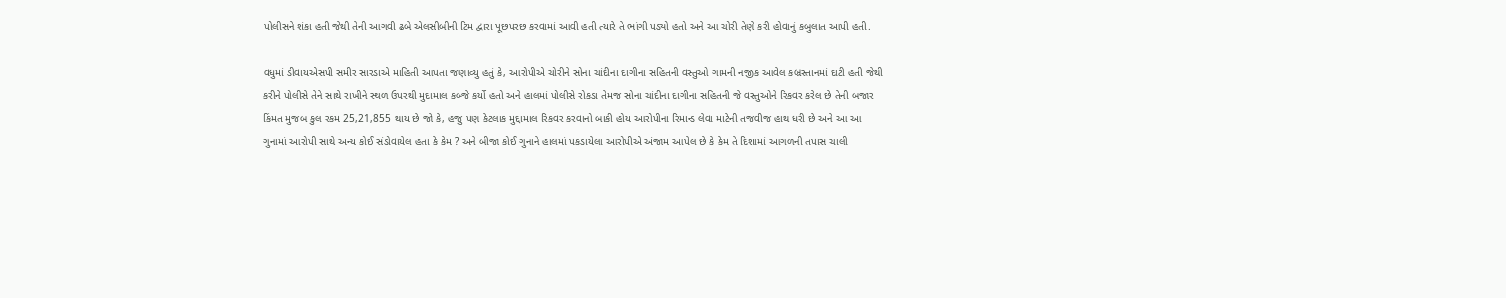પોલીસને શંકા હતી જેથી તેની આગવી ઢબે એલસીબીની ટિમ દ્વારા પૂછપરછ કરવામાં આવી હતી ત્યારે તે ભાંગી પડ્યો હતો અને આ ચોરી તેણે કરી હોવાનું કબુલાત આપી હતી.

વધુમાં ડીવાયએસપી સમીર સારડાએ માહિતી આપતા જણાવ્યુ હતું કે, આરોપીએ ચોરીને સોના ચાંદીના દાગીના સહિતની વસ્તુઓ ગામની નજીક આવેલ કબ્રસ્તાનમાં દાટી હતી જેથી કરીને પોલીસે તેને સાથે રાખીને સ્થળ ઉપરથી મુદામાલ કબ્જે કર્યો હતો અને હાલમાં પોલીસે રોકડા તેમજ સોના ચાંદીના દાગીના સહિતની જે વસ્તુઓને રિકવર કરેલ છે તેની બજાર કિંમત મુજબ કુલ રકમ 25,21,855 થાય છે જો કે, હજુ પણ કેટલાક મુદ્દામાલ રિકવર કરવાનો બાકી હોય આરોપીના રિમાન્ડ લેવા માટેની તજવીજ હાથ ધરી છે અને આ આ ગુનામાં આરોપી સાથે અન્ય કોઈ સંડોવાયેલ હતા કે કેમ ? અને બીજા કોઈ ગુનાને હાલમાં પકડાયેલા આરોપીએ અંજામ આપેલ છે કે કેમ તે દિશામાં આગળની તપાસ ચાલી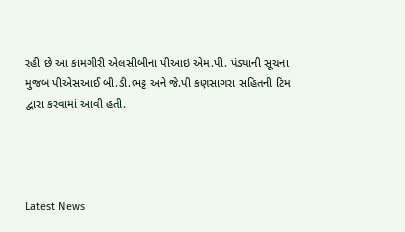રહી છે આ કામગીરી એલસીબીના પીઆઇ એમ.પી. પંડ્યાની સૂચના મુજબ પીએસઆઈ બી.ડી.ભટ્ટ અને જે.પી કણસાગરા સહિતની ટિમ દ્વારા કરવામાં આવી હતી.




Latest News